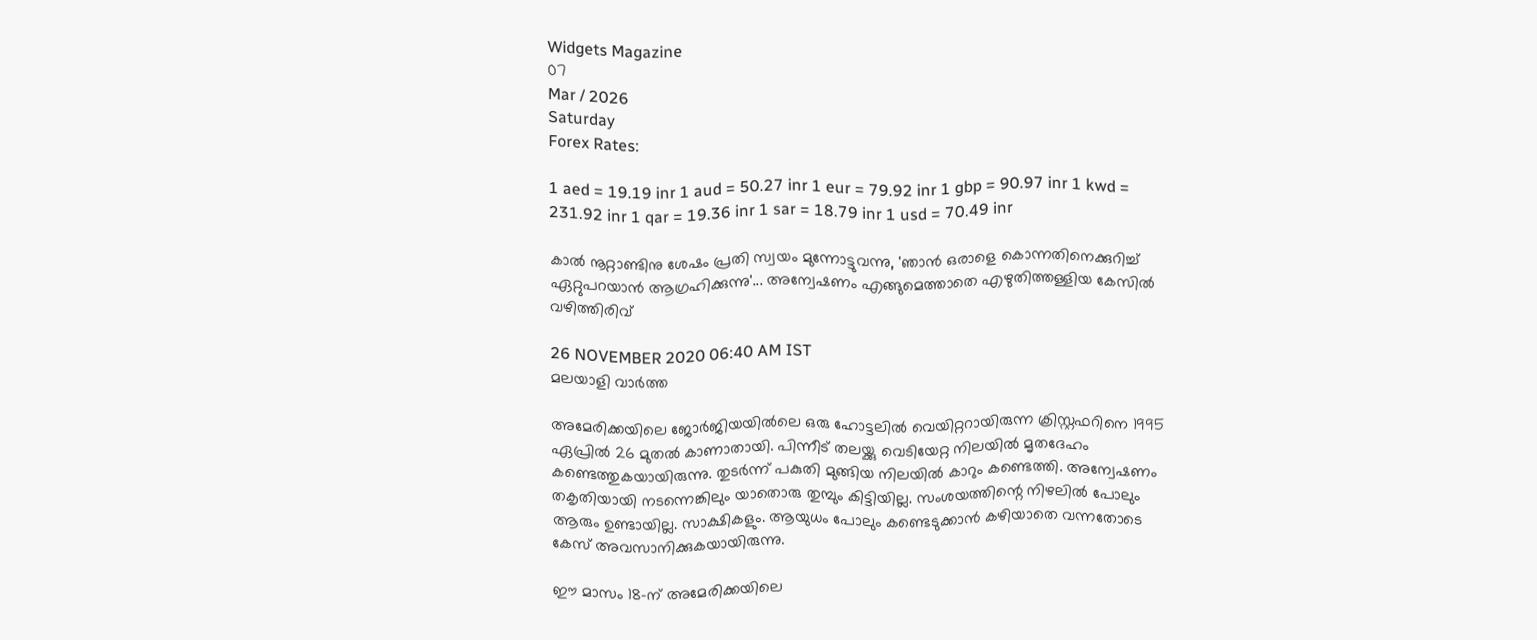Widgets Magazine
07
Mar / 2026
Saturday
Forex Rates:

1 aed = 19.19 inr 1 aud = 50.27 inr 1 eur = 79.92 inr 1 gbp = 90.97 inr 1 kwd = 231.92 inr 1 qar = 19.36 inr 1 sar = 18.79 inr 1 usd = 70.49 inr

കാല്‍ നൂറ്റാണ്ടിനു ശേഷം പ്രതി സ്വയം മുന്നോട്ടുവന്നു, 'ഞാന്‍ ഒരാളെ കൊന്നതിനെക്കുറിച്ച് ഏറ്റുപറയാന്‍ ആഗ്രഹിക്കുന്നു'... അന്വേഷണം എങ്ങുമെത്താതെ എഴുതിത്തള്ളിയ കേസില്‍ വഴിത്തിരിവ്

26 NOVEMBER 2020 06:40 AM IST
മലയാളി വാര്‍ത്ത

അമേരിക്കയിലെ ജോര്‍ജിയയില്‍ലെ ഒരു ഹോട്ടലില്‍ വെയിറ്ററായിരുന്ന ക്രിസ്റ്റഫറിനെ 1995 ഏപ്രില്‍ 26 മുതല്‍ കാണാതായി. പിന്നീട് തലയ്ക്കു വെടിയേറ്റ നിലയില്‍ മൃതദേഹം കണ്ടെത്തുകയായിരുന്നു. തുടര്‍ന്ന് പകുതി മുങ്ങിയ നിലയില്‍ കാറും കണ്ടെത്തി. അന്വേഷണം തകൃതിയായി നടന്നെങ്കിലും യാതൊരു തുമ്പും കിട്ടിയില്ല. സംശയത്തിന്റെ നിഴലില്‍ പോലും ആരും ഉണ്ടായില്ല. സാക്ഷികളും. ആയുധം പോലും കണ്ടെടുക്കാന്‍ കഴിയാതെ വന്നതോടെ കേസ് അവസാനിക്കുകയായിരുന്നു.

ഈ മാസം 18-ന് അമേരിക്കയിലെ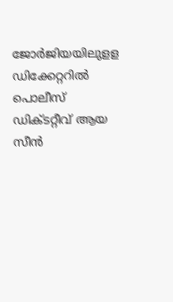ജോര്‍ജിയയിലുളള ഡിക്കേറ്ററില്‍ പൊലീസ് ഡിക്ടറ്റീവ് ആയ സീന്‍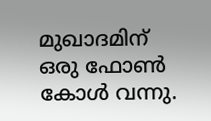മുഖാദമിന്  ഒരു ഫോണ്‍ കോള്‍ വന്നു.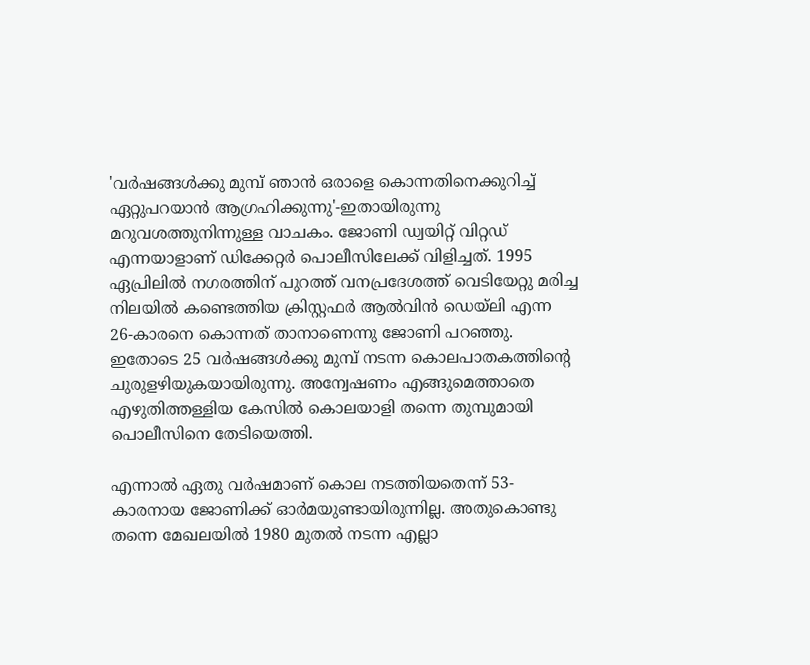'വര്‍ഷങ്ങള്‍ക്കു മുമ്പ് ഞാന്‍ ഒരാളെ കൊന്നതിനെക്കുറിച്ച് ഏറ്റുപറയാന്‍ ആഗ്രഹിക്കുന്നു'-ഇതായിരുന്നു മറുവശത്തുനിന്നുള്ള വാചകം. ജോണി ഡ്വയിറ്റ് വിറ്റഡ് എന്നയാളാണ് ഡിക്കേറ്റര്‍ പൊലീസിലേക്ക് വിളിച്ചത്. 1995 ഏപ്രിലില്‍ നഗരത്തിന് പുറത്ത് വനപ്രദേശത്ത് വെടിയേറ്റു മരിച്ച നിലയില്‍ കണ്ടെത്തിയ ക്രിസ്റ്റഫര്‍ ആല്‍വിന്‍ ഡെയ്ലി എന്ന 26-കാരനെ കൊന്നത് താനാണെന്നു ജോണി പറഞ്ഞു. ഇതോടെ 25 വര്‍ഷങ്ങള്‍ക്കു മുമ്പ് നടന്ന കൊലപാതകത്തിന്റെ ചുരുളഴിയുകയായിരുന്നു. അന്വേഷണം എങ്ങുമെത്താതെ എഴുതിത്തള്ളിയ കേസില്‍ കൊലയാളി തന്നെ തുമ്പുമായി പൊലീസിനെ തേടിയെത്തി.

എന്നാല്‍ ഏതു വര്‍ഷമാണ് കൊല നടത്തിയതെന്ന് 53-കാരനായ ജോണിക്ക് ഓര്‍മയുണ്ടായിരുന്നില്ല. അതുകൊണ്ടു തന്നെ മേഖലയില്‍ 1980 മുതല്‍ നടന്ന എല്ലാ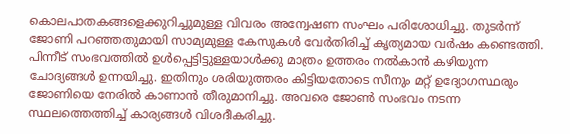കൊലപാതകങ്ങളെക്കുറിച്ചുമുള്ള വിവരം അന്വേഷണ സംഘം പരിശോധിച്ചു. തുടര്‍ന്ന് ജോണി പറഞ്ഞതുമായി സാമ്യമുള്ള കേസുകള്‍ വേര്‍തിരിച്ച് കൃത്യമായ വര്‍ഷം കണ്ടെത്തി. പിന്നീട് സംഭവത്തില്‍ ഉള്‍പ്പെട്ടിട്ടുള്ളയാള്‍ക്കു മാത്രം ഉത്തരം നല്‍കാന്‍ കഴിയുന്ന ചോദ്യങ്ങള്‍ ഉന്നയിച്ചു. ഇതിനും ശരിയുത്തരം കിട്ടിയതോടെ സീനും മറ്റ് ഉദ്യോഗസ്ഥരും ജോണിയെ നേരില്‍ കാണാന്‍ തീരുമാനിച്ചു. അവരെ ജോണ്‍ സംഭവം നടന്ന സ്ഥലത്തെത്തിച്ച് കാര്യങ്ങള്‍ വിശദീകരിച്ചു.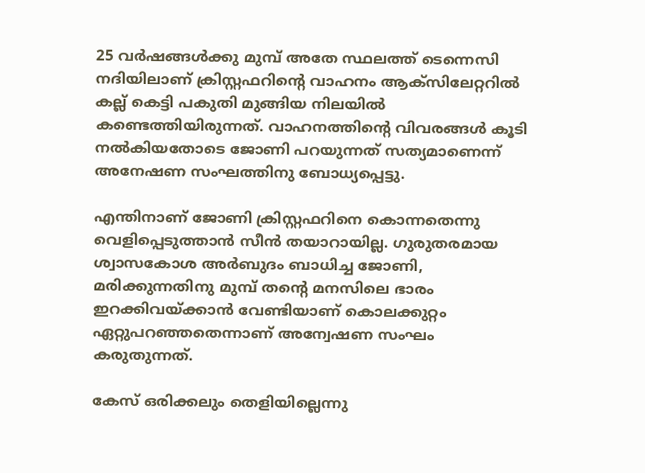25 വര്‍ഷങ്ങള്‍ക്കു മുമ്പ് അതേ സ്ഥലത്ത് ടെന്നെസി നദിയിലാണ് ക്രിസ്റ്റഫറിന്റെ വാഹനം ആക്സിലേറ്ററില്‍ കല്ല് കെട്ടി പകുതി മുങ്ങിയ നിലയില്‍ കണ്ടെത്തിയിരുന്നത്. വാഹനത്തിന്റെ വിവരങ്ങള്‍ കൂടി നല്‍കിയതോടെ ജോണി പറയുന്നത് സത്യമാണെന്ന് അനേഷണ സംഘത്തിനു ബോധ്യപ്പെട്ടു.

എന്തിനാണ് ജോണി ക്രിസ്റ്റഫറിനെ കൊന്നതെന്നു വെളിപ്പെടുത്താന്‍ സീന്‍ തയാറായില്ല. ഗുരുതരമായ ശ്വാസകോശ അര്‍ബുദം ബാധിച്ച ജോണി, മരിക്കുന്നതിനു മുമ്പ് തന്റെ മനസിലെ ഭാരം ഇറക്കിവയ്ക്കാന്‍ വേണ്ടിയാണ് കൊലക്കുറ്റം ഏറ്റുപറഞ്ഞതെന്നാണ് അന്വേഷണ സംഘം കരുതുന്നത്.

കേസ് ഒരിക്കലും തെളിയില്ലെന്നു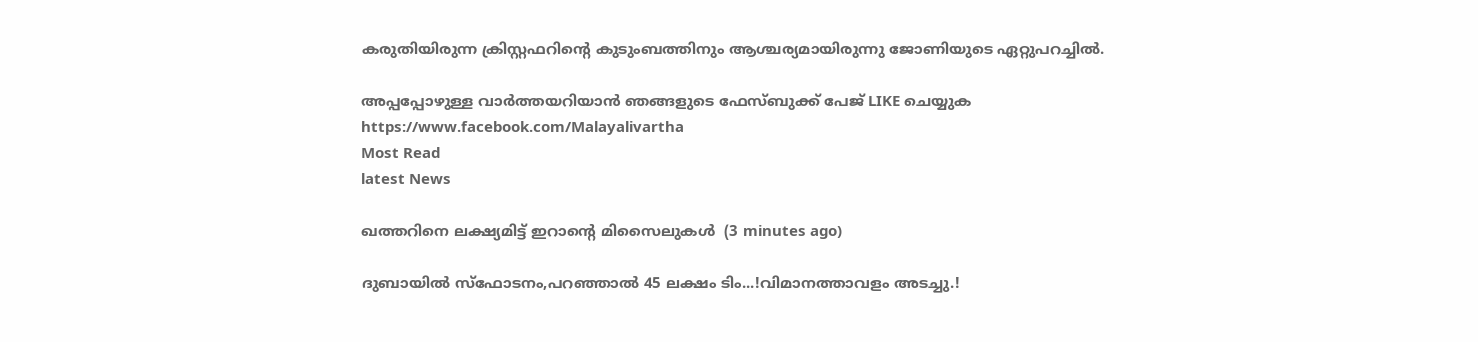കരുതിയിരുന്ന ക്രിസ്റ്റഫറിന്റെ കുടുംബത്തിനും ആശ്ചര്യമായിരുന്നു ജോണിയുടെ ഏറ്റുപറച്ചില്‍.

അപ്പപ്പോഴുള്ള വാര്‍ത്തയറിയാന്‍ ഞങ്ങളുടെ ഫേസ്‌ബുക്ക്‌ പേജ് LIKE ചെയ്യുക
https://www.facebook.com/Malayalivartha
Most Read
latest News

ഖത്തറിനെ ലക്ഷ്യമിട്ട് ഇറാന്റെ മിസൈലുകള്‍  (3 minutes ago)

ദുബായിൽ സ്ഫോടനം,പറഞ്ഞാൽ 45 ലക്ഷം ടിം...!വിമാനത്താവളം അടച്ചു.!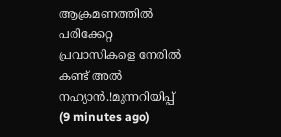ആക്രമണത്തിൽ പരിക്കേറ്റ പ്രവാസികളെ നേരിൽ കണ്ട് അൽ നഹ്യാൻ.!മുന്നറിയിപ്പ്  (9 minutes ago)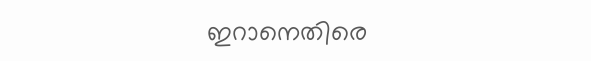ഇറാനെതിരെ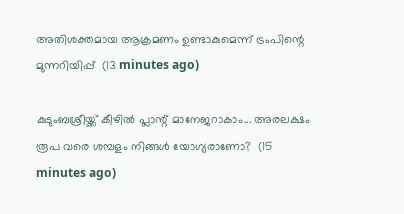അതിശക്തമായ ആക്രമണം ഉണ്ടാകുമെന്ന് ട്രംപിന്റെ മുന്നറിയിപ്പ്  (13 minutes ago)

കുടുംബശ്രീയ്ക്ക് കീഴില്‍ പ്ലാന്റ് മാനേജറാകാം... അരലക്ഷം രൂപ വരെ ശമ്പളം നിങ്ങള്‍ യോഗ്യരാണോ?  (15 minutes ago)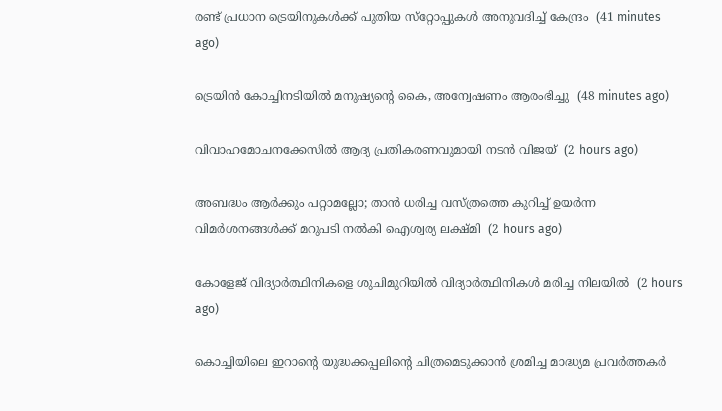രണ്ട് പ്രധാന ട്രെയിനുകള്‍ക്ക് പുതിയ സ്‌റ്റോപ്പുകള്‍ അനുവദിച്ച് കേന്ദ്രം  (41 minutes ago)

ട്രെയിന്‍ കോച്ചിനടിയില്‍ മനുഷ്യന്റെ കൈ, അന്വേഷണം ആരംഭിച്ചു  (48 minutes ago)

വിവാഹമോചനക്കേസില്‍ ആദ്യ പ്രതികരണവുമായി നടന്‍ വിജയ്  (2 hours ago)

അബദ്ധം ആര്‍ക്കും പറ്റാമല്ലോ; താന്‍ ധരിച്ച വസ്ത്രത്തെ കുറിച്ച് ഉയര്‍ന്ന വിമര്‍ശനങ്ങള്‍ക്ക് മറുപടി നല്‍കി ഐശ്വര്യ ലക്ഷ്മി  (2 hours ago)

കോളേജ് വിദ്യാര്‍ത്ഥിനികളെ ശുചിമുറിയില്‍ വിദ്യാര്‍ത്ഥിനികള്‍ മരിച്ച നിലയില്‍  (2 hours ago)

കൊച്ചിയിലെ ഇറാന്റെ യുദ്ധക്കപ്പലിന്റെ ചിത്രമെടുക്കാന്‍ ശ്രമിച്ച മാദ്ധ്യമ പ്രവര്‍ത്തകര്‍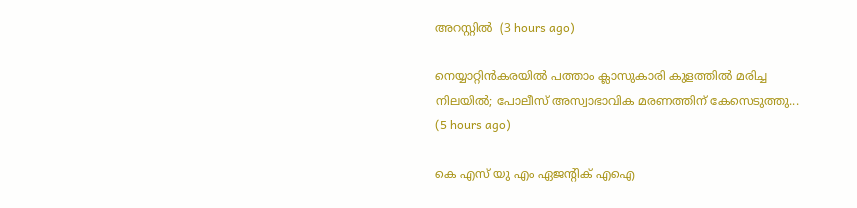അറസ്റ്റില്‍  (3 hours ago)

നെയ്യാറ്റിൻകരയിൽ പത്താം ക്ലാസുകാരി കുളത്തിൽ മരിച്ച നിലയിൽ; പോലീസ് അസ്വാഭാവിക മരണത്തിന് കേസെടുത്തു...  (5 hours ago)

കെ എസ് യു എം ഏജന്റിക് എഐ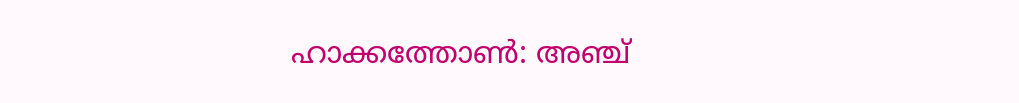ഹാക്കത്തോൺ: അഞ്ച്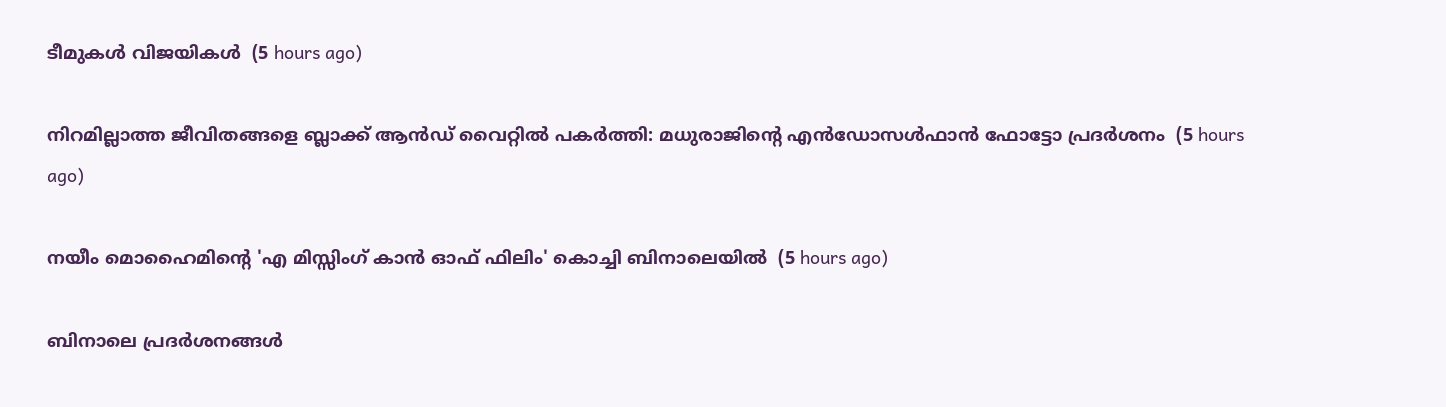ടീമുകൾ വിജയികൾ  (5 hours ago)

നിറമില്ലാത്ത ജീവിതങ്ങളെ ബ്ലാക്ക് ആന്‍ഡ് വൈറ്റില്‍ പകര്‍ത്തി: മധുരാജിന്റെ എൻഡോസള്‍ഫാൻ ഫോട്ടോ പ്രദര്‍ശനം  (5 hours ago)

നയീം മൊഹൈമിൻ്റെ 'എ മിസ്സിംഗ് കാൻ ഓഫ് ഫിലിം' കൊച്ചി ബിനാലെയിൽ  (5 hours ago)

ബിനാലെ പ്രദർശനങ്ങൾ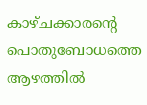കാഴ്ചക്കാരന്റെ പൊതുബോധത്തെ ആഴത്തിൽ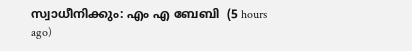സ്വാധീനിക്കും: എം എ ബേബി  (5 hours ago)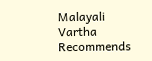Malayali Vartha Recommends